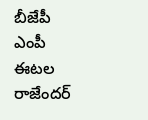బీజేపీ ఎంపీ ఈటల రాజేందర్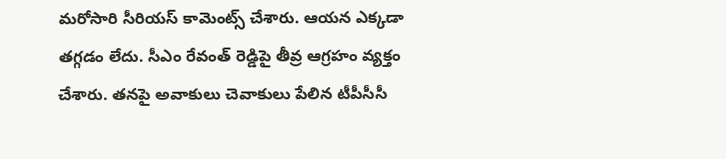మరోసారి సీరియస్ కామెంట్స్ చేశారు. ఆయన ఎక్కడా తగ్గడం లేదు. సీఎం రేవంత్ రెడ్డిపై తీవ్ర ఆగ్రహం వ్యక్తం చేశారు. తనపై అవాకులు చెవాకులు పేలిన టీపీసీసీ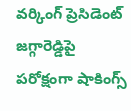వర్కింగ్ ప్రెసిడెంట్ జగ్గారెడ్డిపై పరోక్షంగా షాకింగ్స్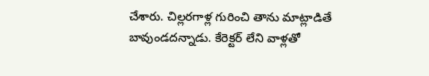చేశారు. చిల్లరగాళ్ల గురించి తాను మాట్లాడితే బావుండదన్నాడు. కేరెక్టర్ లేని వాళ్లతో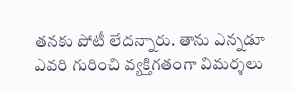తనకు పోటీ లేదన్నారు. తాను ఎన్నడూ ఎవరి గురించి వ్యక్తిగతంగా విమర్శలు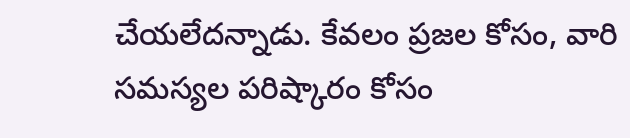చేయలేదన్నాడు. కేవలం ప్రజల కోసం, వారి సమస్యల పరిష్కారం కోసం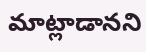మాట్లాడానని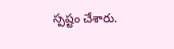స్పష్టం చేశారు.